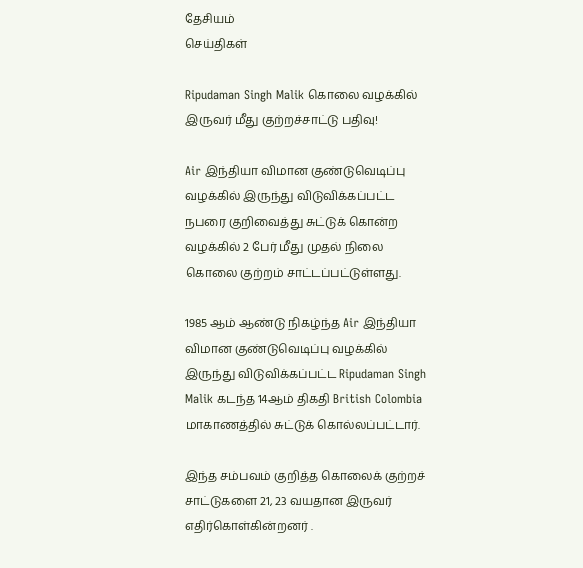தேசியம்
செய்திகள்

Ripudaman Singh Malik கொலை வழக்கில் இருவர் மீது குற்றச்சாட்டு பதிவு!

Air இந்தியா விமான குண்டுவெடிப்பு வழக்கில் இருந்து விடுவிக்கப்பட்ட நபரை குறிவைத்து சுட்டுக் கொன்ற வழக்கில் 2 பேர் மீது முதல் நிலை கொலை குற்றம் சாட்டப்பட்டுள்ளது.

1985 ஆம் ஆண்டு நிகழ்ந்த Air இந்தியா விமான குண்டுவெடிப்பு வழக்கில் இருந்து விடுவிக்கப்பட்ட Ripudaman Singh Malik கடந்த 14ஆம் திகதி British Colombia மாகாணத்தில் சுட்டுக் கொல்லப்பட்டார்.

இந்த சம்பவம் குறித்த கொலைக் குற்றச் சாட்டுகளை 21, 23 வயதான இருவர் எதிர்கொள்கின்றனர் .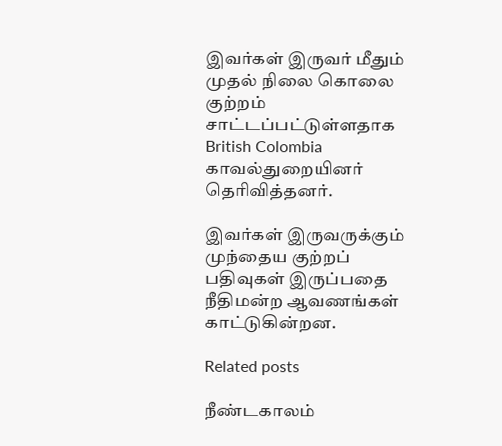இவர்கள் இருவர் மீதும் முதல் நிலை கொலை குற்றம் சாட்டப்பட்டுள்ளதாக British Colombia காவல்துறையினர் தெரிவித்தனர்.

இவர்கள் இருவருக்கும் முந்தைய குற்றப் பதிவுகள் இருப்பதை நீதிமன்ற ஆவணங்கள் காட்டுகின்றன.

Related posts

நீண்டகாலம்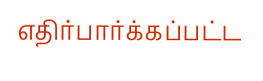எதிர்பார்க்கப்பட்ட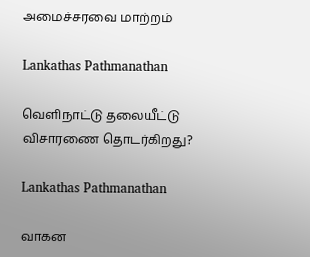அமைச்சரவை மாற்றம்

Lankathas Pathmanathan

வெளிநாட்டு தலையீட்டு விசாரணை தொடர்கிறது?

Lankathas Pathmanathan

வாகன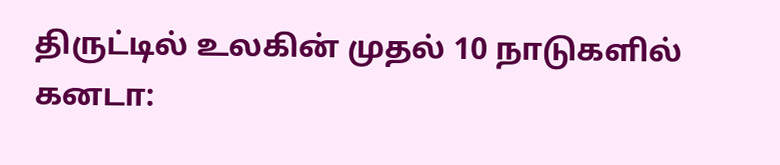திருட்டில் உலகின் முதல் 10 நாடுகளில் கனடா: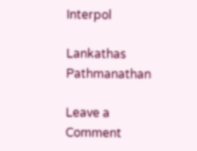Interpol

Lankathas Pathmanathan

Leave a Comment